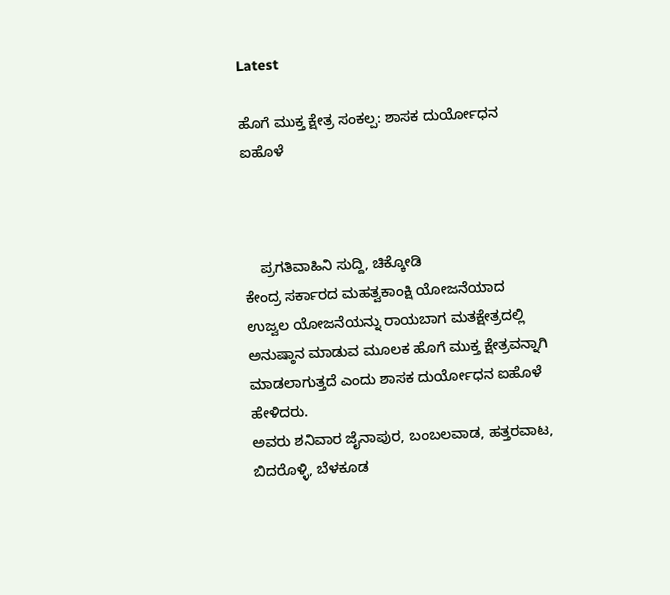Latest

ಹೊಗೆ ಮುಕ್ತ ಕ್ಷೇತ್ರ ಸಂಕಲ್ಪ: ಶಾಸಕ ದುರ್ಯೋಧನ ಐಹೊಳೆ



    ಪ್ರಗತಿವಾಹಿನಿ ಸುದ್ದಿ, ಚಿಕ್ಕೋಡಿ
ಕೇಂದ್ರ ಸರ್ಕಾರದ ಮಹತ್ವಕಾಂಕ್ಷಿ ಯೋಜನೆಯಾದ ಉಜ್ವಲ ಯೋಜನೆಯನ್ನು ರಾಯಬಾಗ ಮತಕ್ಷೇತ್ರದಲ್ಲಿ ಅನುಷ್ಠಾನ ಮಾಡುವ ಮೂಲಕ ಹೊಗೆ ಮುಕ್ತ ಕ್ಷೇತ್ರವನ್ನಾಗಿ ಮಾಡಲಾಗುತ್ತದೆ ಎಂದು ಶಾಸಕ ದುರ್ಯೋಧನ ಐಹೊಳೆ ಹೇಳಿದರು.
ಅವರು ಶನಿವಾರ ಜೈನಾಪುರ, ಬಂಬಲವಾಡ, ಹತ್ತರವಾಟ, ಬಿದರೊಳ್ಳಿ, ಬೆಳಕೂಡ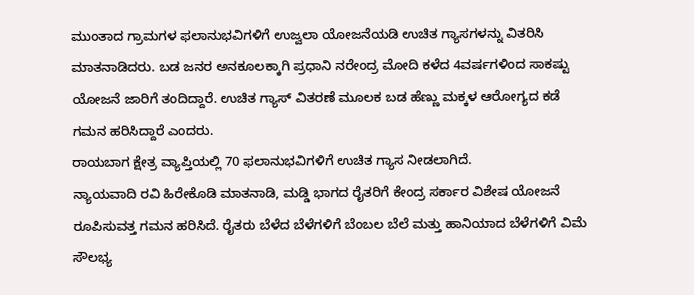ಮುಂತಾದ ಗ್ರಾಮಗಳ ಫಲಾನುಭವಿಗಳಿಗೆ ಉಜ್ವಲಾ ಯೋಜನೆಯಡಿ ಉಚಿತ ಗ್ಯಾಸಗಳನ್ನು ವಿತರಿಸಿ ಮಾತನಾಡಿದರು. ಬಡ ಜನರ ಅನಕೂಲಕ್ಕಾಗಿ ಪ್ರಧಾನಿ ನರೇಂದ್ರ ಮೋದಿ ಕಳೆದ 4ವರ್ಷಗಳಿಂದ ಸಾಕಷ್ಟು ಯೋಜನೆ ಜಾರಿಗೆ ತಂದಿದ್ದಾರೆ. ಉಚಿತ ಗ್ಯಾಸ್ ವಿತರಣೆ ಮೂಲಕ ಬಡ ಹೆಣ್ಣು ಮಕ್ಕಳ ಆರೋಗ್ಯದ ಕಡೆ ಗಮನ ಹರಿಸಿದ್ದಾರೆ ಎಂದರು.
ರಾಯಬಾಗ ಕ್ಷೇತ್ರ ವ್ಯಾಪ್ತಿಯಲ್ಲಿ 70 ಫಲಾನುಭವಿಗಳಿಗೆ ಉಚಿತ ಗ್ಯಾಸ ನೀಡಲಾಗಿದೆ.
ನ್ಯಾಯವಾದಿ ರವಿ ಹಿರೇಕೊಡಿ ಮಾತನಾಡಿ, ಮಡ್ಡಿ ಭಾಗದ ರೈತರಿಗೆ ಕೇಂದ್ರ ಸರ್ಕಾರ ವಿಶೇಷ ಯೋಜನೆ ರೂಪಿಸುವತ್ತ ಗಮನ ಹರಿಸಿದೆ. ರೈತರು ಬೆಳೆದ ಬೆಳೆಗಳಿಗೆ ಬೆಂಬಲ ಬೆಲೆ ಮತ್ತು ಹಾನಿಯಾದ ಬೆಳೆಗಳಿಗೆ ವಿಮೆ ಸೌಲಭ್ಯ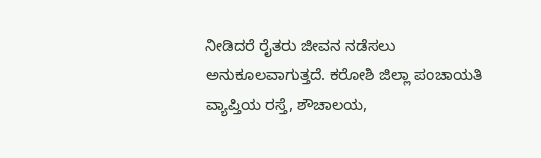ನೀಡಿದರೆ ರೈತರು ಜೀವನ ನಡೆಸಲು ಅನುಕೂಲವಾಗುತ್ತದೆ. ಕರೋಶಿ ಜಿಲ್ಲಾ ಪಂಚಾಯತಿ ವ್ಯಾಪ್ತಿಯ ರಸ್ತೆ, ಶೌಚಾಲಯ,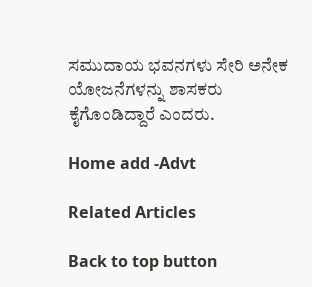ಸಮುದಾಯ ಭವನಗಳು ಸೇರಿ ಅನೇಕ ಯೋಜನೆಗಳನ್ನು ಶಾಸಕರು ಕೈಗೊಂಡಿದ್ದಾರೆ ಎಂದರು.

Home add -Advt

Related Articles

Back to top button